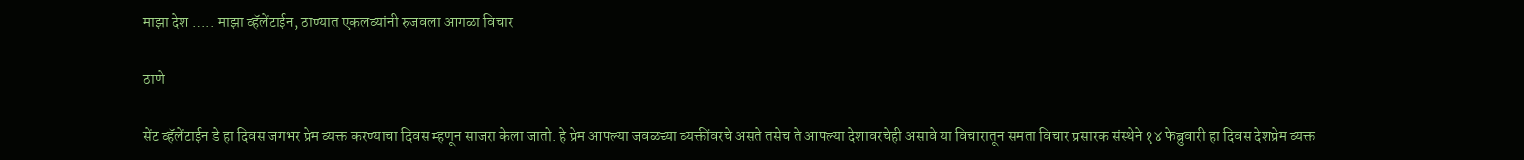माझा देश ….. माझा व्हॅलेंटाईन, ठाण्यात एकलव्यांनी रुजवला आगळा विचार

ठाणे

सेंट व्हॅलेंटाईन डे हा दिवस जगभर प्रेम व्यक्त करण्याचा दिवस म्हणून साजरा केला जातो. हे प्रेम आपल्या जवळच्या व्यक्तींवरचे असते तसेच ते आपल्या देशावरचेही असावे या विचारातून समता विचार प्रसारक संस्थेने १४ फेब्रुवारी हा दिवस देशप्रेम व्यक्त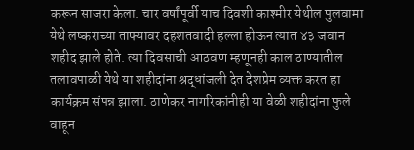करून साजरा केला. चार वर्षांपूर्वी याच दिवशी काश्मीर येथील पुलवामा येथे लष्कराच्या ताफ्यावर दहशतवादी हल्ला होऊन त्यात ४३ जवान शहीद झाले होते. त्या दिवसाची आठवण म्हणूनही काल ठाण्यातील तलावपाळी येथे या शहीदांना श्रद्धांजली देत देशप्रेम व्यक्त करत हा कार्यक्रम संपन्न झाला. ठाणेकर नागरिकांनीही या वेळी शहीदांना फुले वाहून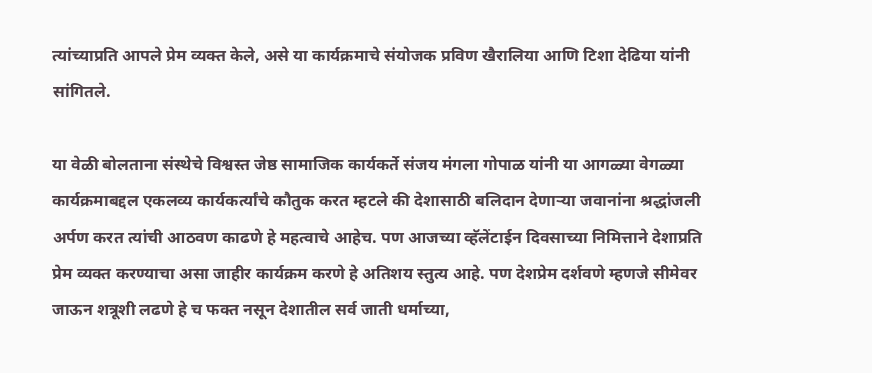त्यांच्याप्रति आपले प्रेम व्यक्त केले, असे या कार्यक्रमाचे संयोजक प्रविण खैरालिया आणि टिशा देढिया यांनी सांगितले.

या वेळी बोलताना संस्थेचे विश्वस्त जेष्ठ सामाजिक कार्यकर्ते संजय मंगला गोपाळ यांनी या आगळ्या वेगळ्या कार्यक्रमाबद्दल एकलव्य कार्यकर्त्यांचे कौतुक करत म्हटले की देशासाठी बलिदान देणार्‍या जवानांना श्रद्धांजली अर्पण करत त्यांची आठवण काढणे हे महत्वाचे आहेच. पण आजच्या व्हॅलेंटाईन दिवसाच्या निमित्ताने देशाप्रति प्रेम व्यक्त करण्याचा असा जाहीर कार्यक्रम करणे हे अतिशय स्तुत्य आहे. पण देशप्रेम दर्शवणे म्हणजे सीमेवर जाऊन शत्रूशी लढणे हे च फक्त नसून देशातील सर्व जाती धर्माच्या,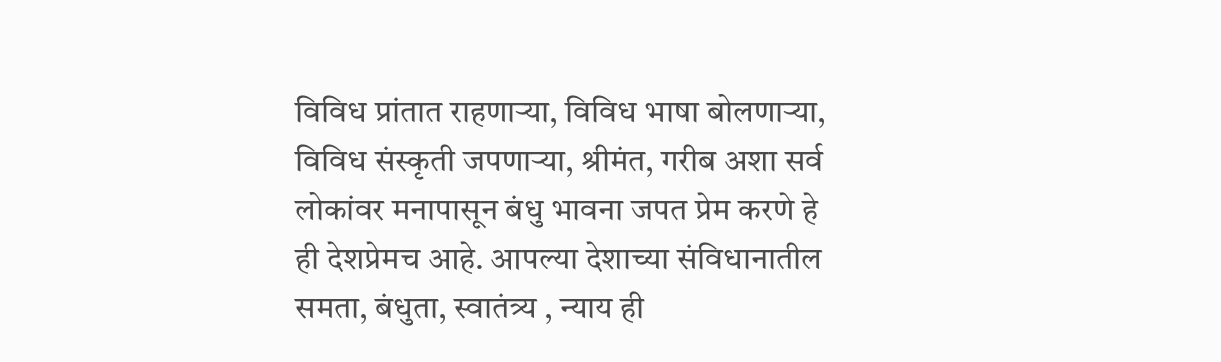विविध प्रांतात राहणार्‍या, विविध भाषा बोलणार्‍या, विविध संस्कृती जपणार्‍या, श्रीमंत, गरीब अशा सर्व लोकांवर मनापासून बंधु भावना जपत प्रेम करणे हे ही देशप्रेमच आहे. आपल्या देशाच्या संविधानातील समता, बंधुता, स्वातंत्र्य , न्याय ही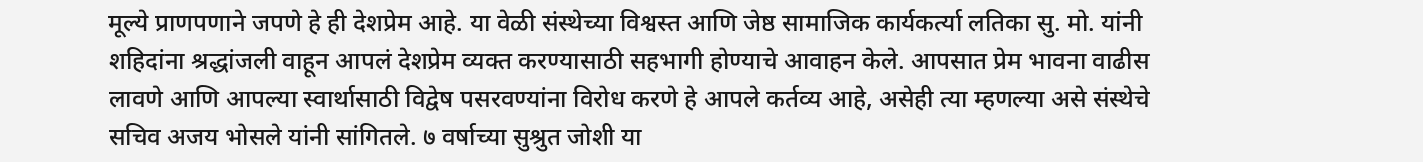मूल्ये प्राणपणाने जपणे हे ही देशप्रेम आहे. या वेळी संस्थेच्या विश्वस्त आणि जेष्ठ सामाजिक कार्यकर्त्या लतिका सु. मो. यांनी शहिदांना श्रद्धांजली वाहून आपलं देशप्रेम व्यक्त करण्यासाठी सहभागी होण्याचे आवाहन केले. आपसात प्रेम भावना वाढीस लावणे आणि आपल्या स्वार्थासाठी विद्वेष पसरवण्यांना विरोध करणे हे आपले कर्तव्य आहे, असेही त्या म्हणल्या असे संस्थेचे सचिव अजय भोसले यांनी सांगितले. ७ वर्षाच्या सुश्रुत जोशी या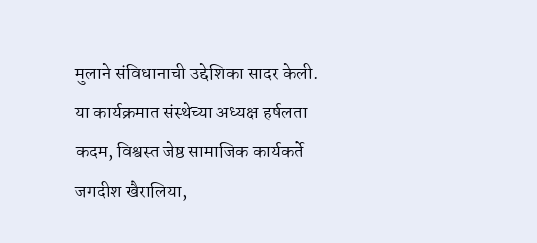मुलाने संविधानाची उद्देशिका सादर केली. या कार्यक्रमात संस्थेच्या अध्यक्ष हर्षलता कदम, विश्वस्त जेष्ठ सामाजिक कार्यकर्ते जगदीश खैरालिया,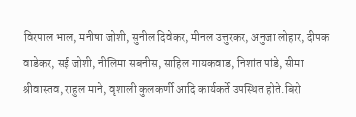विरपाल भाल, मनीषा जोशी, सुनील दिवेकर, मीनल उत्तुरकर, अनुजा लोहार, दीपक वाडेकर, सई जोशी, नीलिमा सबनीस, साहिल गायकवाड, निशांत पांडे, सीमा श्रीवास्तव, राहुल माने, वृशाली कुलकर्णी आदि कार्यकर्ते उपस्थित होते.बिरो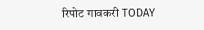रिपोट गावकरी TODAY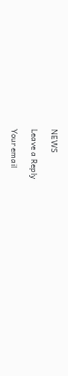NEWS

Leave a Reply

Your email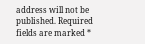address will not be published. Required fields are marked *